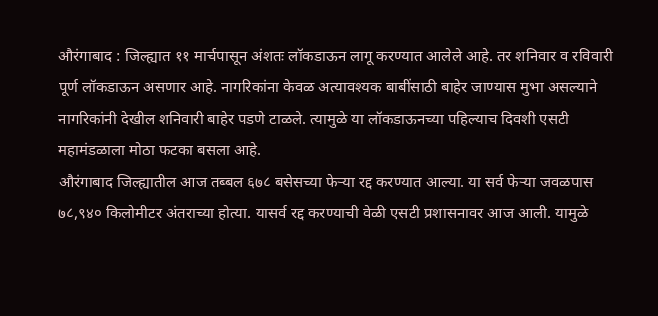औरंगाबाद : जिल्ह्यात ११ मार्चपासून अंशतः लॉकडाऊन लागू करण्यात आलेले आहे. तर शनिवार व रविवारी पूर्ण लॉकडाऊन असणार आहे. नागरिकांना केवळ अत्यावश्यक बाबींसाठी बाहेर जाण्यास मुभा असल्याने नागरिकांनी देखील शनिवारी बाहेर पडणे टाळले. त्यामुळे या लॉकडाऊनच्या पहिल्याच दिवशी एसटी महामंडळाला मोठा फटका बसला आहे.
औरंगाबाद जिल्ह्यातील आज तब्बल ६७८ बसेसच्या फेऱ्या रद्द करण्यात आल्या. या सर्व फेऱ्या जवळपास ७८,९४० किलोमीटर अंतराच्या होत्या. यासर्व रद्द करण्याची वेळी एसटी प्रशासनावर आज आली. यामुळे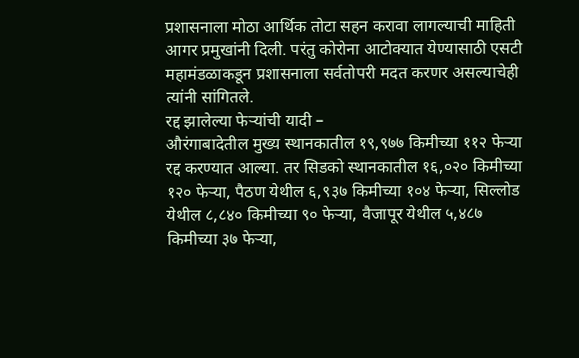प्रशासनाला मोठा आर्थिक तोटा सहन करावा लागल्याची माहिती आगर प्रमुखांनी दिली. परंतु कोरोना आटोक्यात येण्यासाठी एसटी महामंडळाकडून प्रशासनाला सर्वतोपरी मदत करणर असल्याचेही त्यांनी सांगितले.
रद्द झालेल्या फेऱ्यांची यादी –
औरंगाबादेतील मुख्य स्थानकातील १९,९७७ किमीच्या ११२ फेऱ्या रद्द करण्यात आल्या. तर सिडको स्थानकातील १६,०२० किमीच्या १२० फेऱ्या, पैठण येथील ६,९३७ किमीच्या १०४ फेऱ्या, सिल्लोड येथील ८,८४० किमीच्या ९० फेऱ्या, वैजापूर येथील ५,४८७ किमीच्या ३७ फेऱ्या,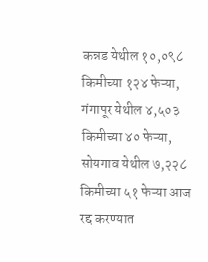कन्नड येथील १०,०९८ किमीच्या १२४ फेऱ्या, गंगापूर येथील ४,५०३ किमीच्या ४० फेऱ्या, सोयगाव येथील ७,२२८ किमीच्या ५१ फेऱ्या आज रद्द करण्यात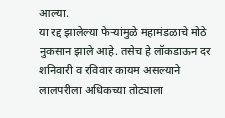आल्या.
या रद्द झालेल्या फेऱ्यांमुळे महामंडळाचे मोठे नुकसान झाले आहे. तसेच हे लॉकडाऊन दर शनिवारी व रविवार कायम असल्याने लालपरीला अधिकच्या तोट्याला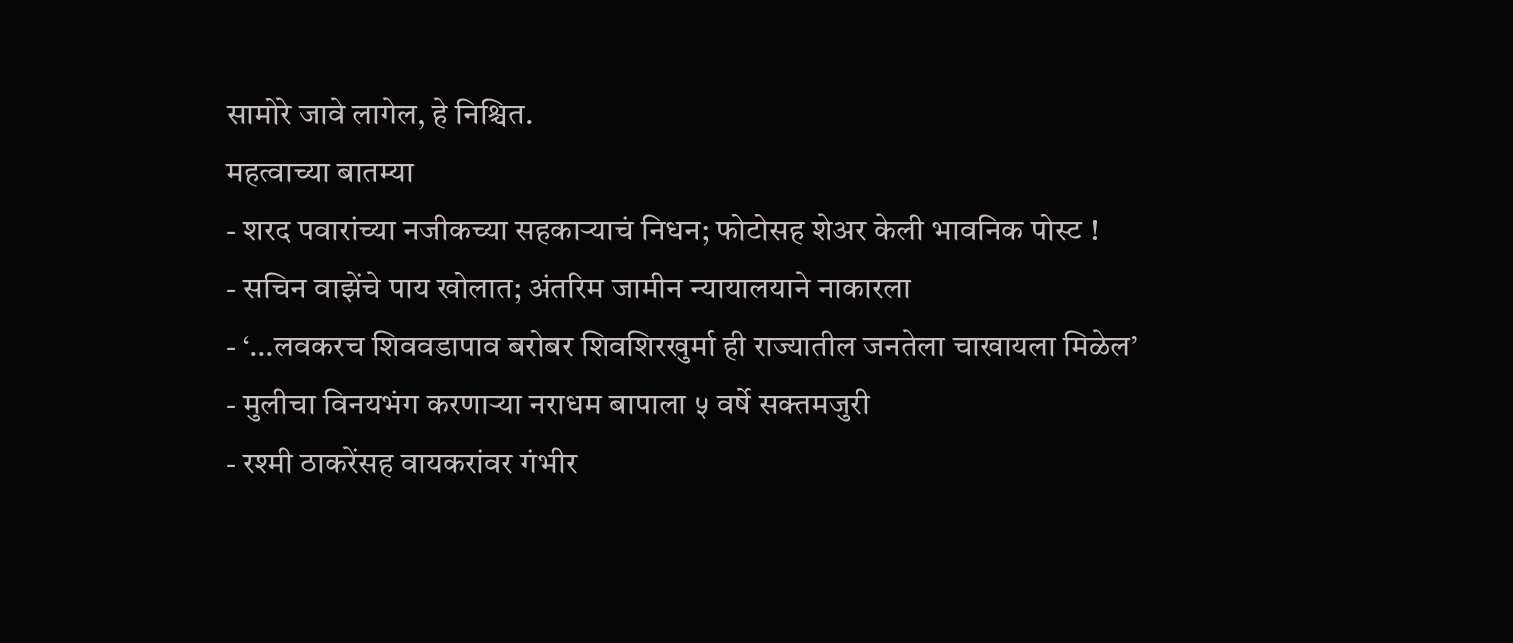सामोरे जावे लागेल, हे निश्चित.
महत्वाच्या बातम्या
- शरद पवारांच्या नजीकच्या सहकाऱ्याचं निधन; फोटोसह शेअर केली भावनिक पोस्ट !
- सचिन वाझेंचे पाय खोलात; अंतरिम जामीन न्यायालयाने नाकारला
- ‘…लवकरच शिववडापाव बरोबर शिवशिरखुर्मा ही राज्यातील जनतेला चाखायला मिळेल’
- मुलीचा विनयभंग करणाऱ्या नराधम बापाला ५ वर्षे सक्तमजुरी
- रश्मी ठाकरेंसह वायकरांवर गंभीर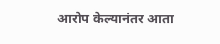आरोप केल्यानंतर आता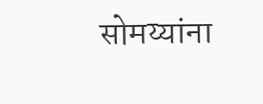सोमय्यांना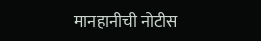मानहानीची नोटीस